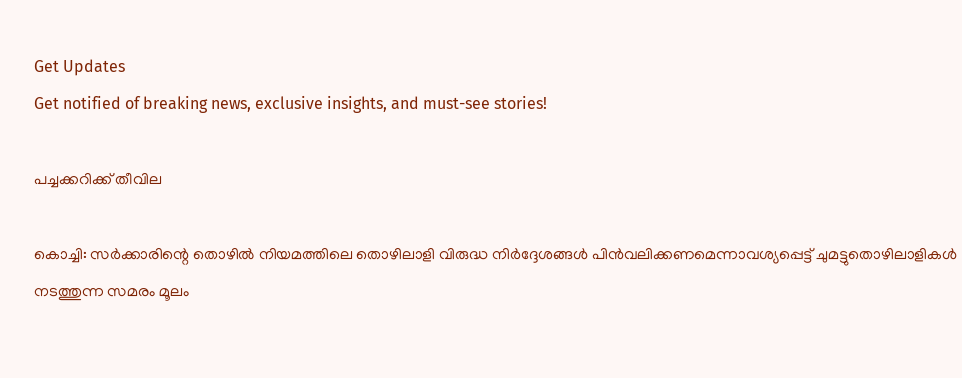Get Updates
Get notified of breaking news, exclusive insights, and must-see stories!

പച്ചക്കറിക്ക് തീവില

കൊച്ചി: സര്‍ക്കാരിന്റെ തൊഴില്‍ നിയമത്തിലെ തൊഴിലാളി വിരുദ്ധ നിര്‍ദ്ദേശങ്ങള്‍ പിന്‍വലിക്കണമെന്നാവശ്യപ്പെട്ട് ചുമട്ടുതൊഴിലാളികള്‍ നടത്തുന്ന സമരം മൂലം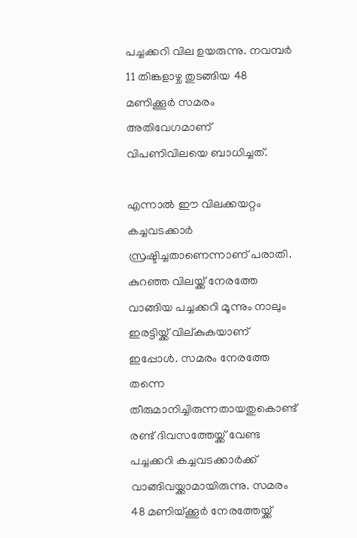പച്ചക്കറി വില ഉയരുന്നു. നവമ്പര്‍ 11 തിങ്കളാഴ്ച തുടങ്ങിയ 48 മണിക്കൂര്‍ സമരം അതിവേഗമാണ് വിപണിവിലയെ ബാധിച്ചത്.

എന്നാല്‍ ഈ വിലക്കയറ്റം കച്ചവടക്കാര്‍ സ്രഷ്ടിച്ചതാണെന്നാണ് പരാതി. കുറഞ്ഞ വിലയ്ക്ക് നേരത്തേ വാങ്ങിയ പച്ചക്കറി മൂന്നും നാലും ഇരട്ടിയ്ക്ക് വില്കുകയാണ് ഇപ്പോള്‍. സമരം നേരത്തേ തന്നെ തീരുമാനിച്ചിരുന്നതായതുകൊണ്ട് രണ്ട് ദിവസത്തേയ്ക്ക് വേണ്ട പച്ചക്കറി കച്ചവടക്കാര്‍ക്ക് വാങ്ങിവയ്ക്കാമായിരുന്നു. സമരം 48 മണിയ്ക്കൂര്‍ നേരത്തേയ്ക്ക്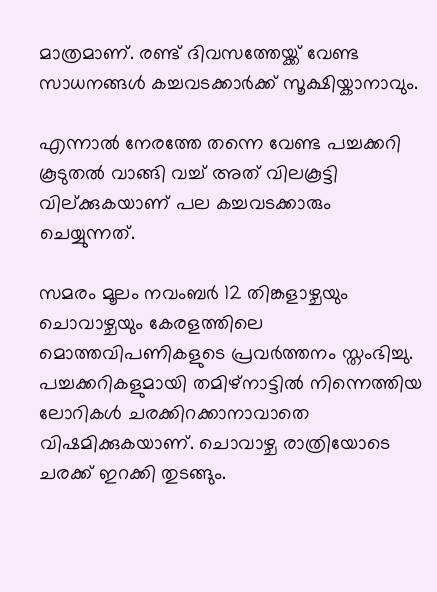മാത്രമാണ്. രണ്ട് ദിവസത്തേയ്ക്ക് വേണ്ട സാധനങ്ങള്‍ കച്ചവടക്കാര്‍ക്ക് സൂക്ഷിയ്കാനാവും.

എന്നാല്‍ നേരത്തേ തന്നെ വേണ്ട പച്ചക്കറി കൂടുതല്‍ വാങ്ങി വച്ച് അത് വിലകൂട്ടി വില്ക്കുകയാണ് പല കച്ചവടക്കാരും ചെയ്യുന്നത്.

സമരം മൂലം നവംബര്‍ 12 തിങ്കളാഴ്ചയും ചൊവാഴ്ചയും കേരളത്തിലെ മൊത്തവിപണികളുടെ പ്രവര്‍ത്തനം സ്തംഭിച്ചു. പച്ചക്കറികളുമായി തമിഴ്നാട്ടില്‍ നിന്നെത്തിയ ലോറികള്‍ ചരക്കിറക്കാനാവാതെ വിഷമിക്കുകയാണ്. ചൊവാഴ്ച രാത്രിയോടെ ചരക്ക് ഇറക്കി തുടങ്ങും.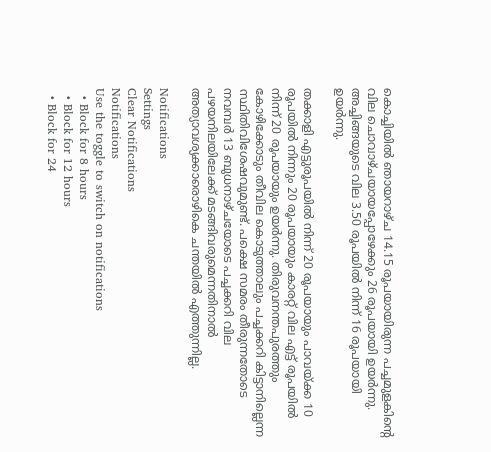കൊച്ചിയില്‍ ഞായറാഴ്ച 14.15 രൂപയായിരുന്ന പച്ചമുളകിന്റെ വില ചൊവാഴ്ചയായപ്പോഴേക്കും 26 രൂപയായി ഉയര്‍ന്നു. അച്ചിങ്ങയുടെ വില 3.50 രൂപയില്‍ നിന്ന് 16 രൂപയായി ഉയര്‍ന്നു.

തക്കാളി എട്ടുരൂപയില്‍ നിന്ന് 20 രൂപയായും പാവയ്ക്ക 10 രൂപയില്‍ നിന്നും 20 രൂപയായും കാരറ്റ് വില എട്ട് രൂപയില്‍ നിന്ന് 20 രൂപയായും ഉയര്‍ന്നു. തിരുവനന്തപുരത്തും കോഴിക്കോടും തീവില കൊടുത്താലും പച്ചക്കറി കിട്ടാനില്ലെന്ന സ്ഥിതിവിശേഷവുമുണ്ട്. പക്ഷെ സമരം തീരുന്നതോടെ നവമ്പര്‍ 13 ബുധനാഴ്ചയോടെ പച്ചക്കറി വില പഴയനിലയിലേക്ക് മടങ്ങിവരുമെന്നതിനാല്‍ അത്യാവശ്യക്കാരൊഴികെ ചന്തയില്‍ എത്തുന്നില്ല.

Notifications
Settings
Clear Notifications
Notifications
Use the toggle to switch on notifications
  • Block for 8 hours
  • Block for 12 hours
  • Block for 24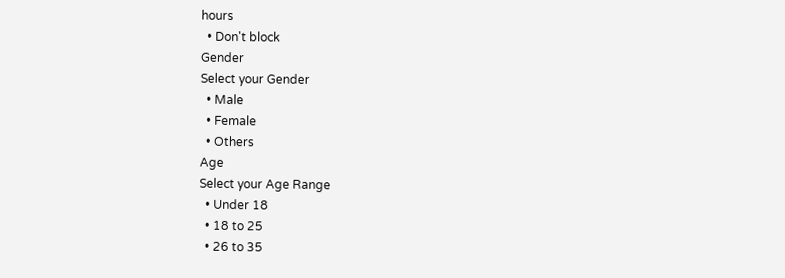hours
  • Don't block
Gender
Select your Gender
  • Male
  • Female
  • Others
Age
Select your Age Range
  • Under 18
  • 18 to 25
  • 26 to 35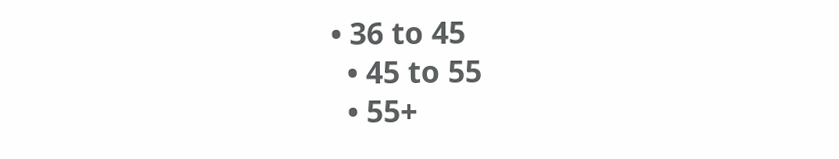• 36 to 45
  • 45 to 55
  • 55+